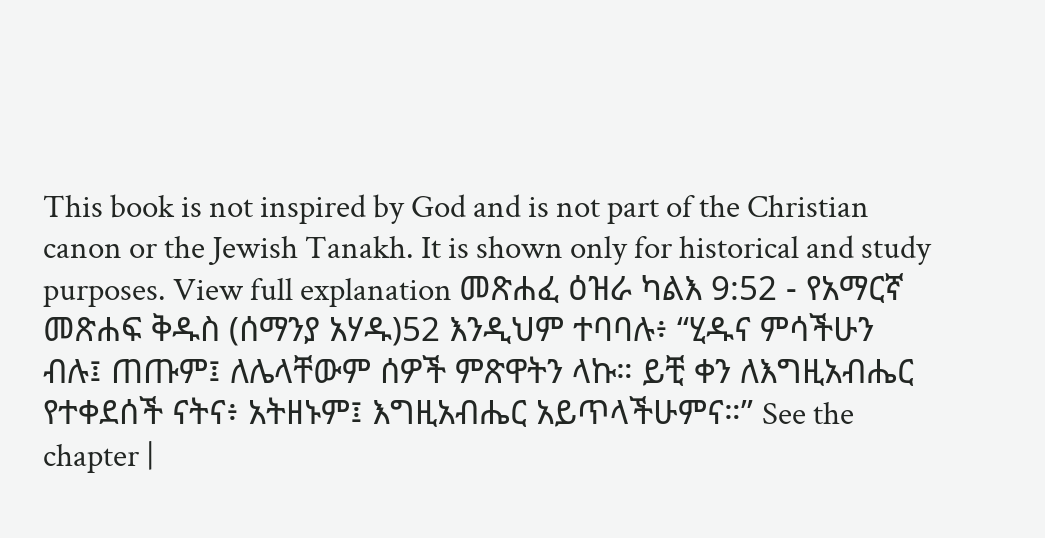This book is not inspired by God and is not part of the Christian canon or the Jewish Tanakh. It is shown only for historical and study purposes. View full explanation መጽሐፈ ዕዝራ ካልእ 9:52 - የአማርኛ መጽሐፍ ቅዱስ (ሰማንያ አሃዱ)52 እንዲህም ተባባሉ፥ “ሂዱና ምሳችሁን ብሉ፤ ጠጡም፤ ለሌላቸውም ሰዎች ምጽዋትን ላኩ። ይቺ ቀን ለእግዚአብሔር የተቀደሰች ናትና፥ አትዘኑም፤ እግዚአብሔር አይጥላችሁምና።” See the chapter |